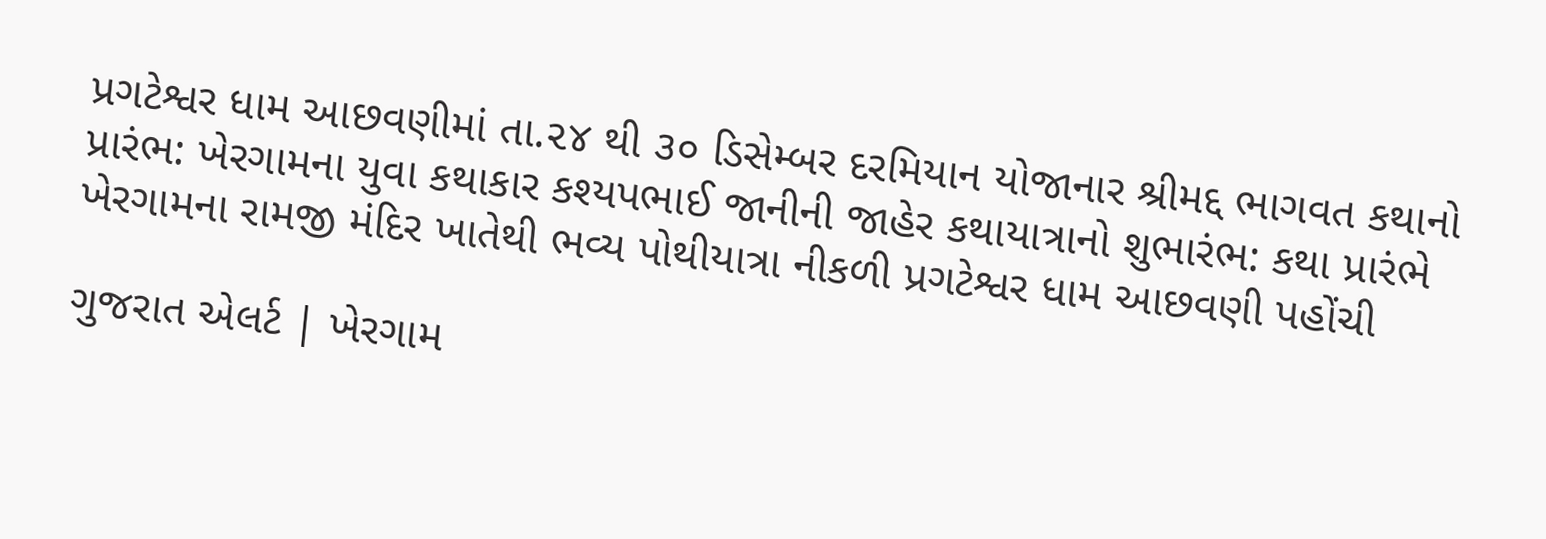પ્રગટેશ્વર ધામ આછવણીમાં તા.૨૪ થી ૩૦ ડિસેમ્બર દરમિયાન યોજાનાર શ્રીમદ્દ ભાગવત કથાનો પ્રારંભ: ખેરગામના યુવા કથાકાર કશ્યપભાઈ જાનીની જાહેર કથાયાત્રાનો શુભારંભ: કથા પ્રારંભે ખેરગામના રામજી મંદિર ખાતેથી ભવ્ય પોથીયાત્રા નીકળી પ્રગટેશ્વર ધામ આછવણી પહોંચી

ગુજરાત એલર્ટ | ખેરગામ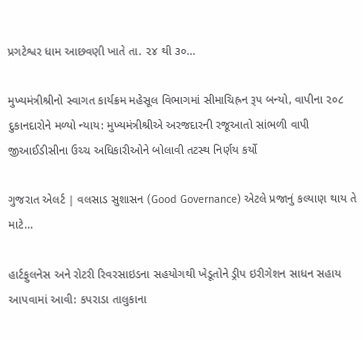પ્રગટેશ્વર ધામ આછવણી ખાતે તા. ૨૪ થી ૩૦…

મુખ્યમંત્રીશ્રીનો સ્વાગત કાર્યક્રમ મહેસૂલ વિભાગમાં સીમાચિહ્રન રૂપ બન્યો, વાપીના ૨૦૮ દુકાનદારોને મળ્યો ન્યાય: મુખ્યમંત્રીશ્રીએ અરજદારની રજૂઆતો સાંભળી વાપી જીઆઈડીસીના ઉચ્ચ અધિકારીઓને બોલાવી તટસ્થ નિર્ણય કર્યો

ગુજરાત એલર્ટ | વલસાડ સુશાસન (Good Governance) એટલે પ્રજાનું કલ્યાણ થાય તે માટે…

હાર્ટફુલનેસ અને રોટરી રિવરસાઇડના સહયોગથી ખેડૂતોને ડ્રીપ ઇરીગેશન સાધન સહાય આપવામાં આવી: કપરાડા તાલુકાના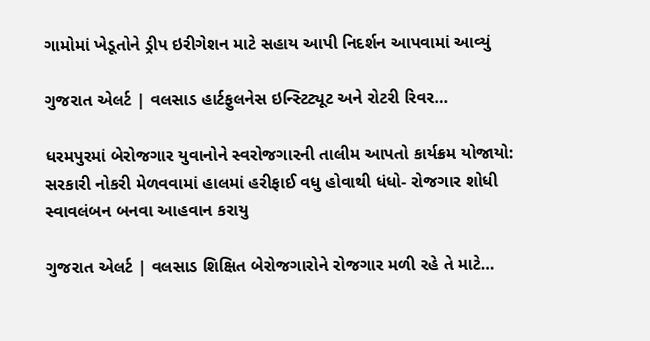ગામોમાં ખેડૂતોને ડ્રીપ ઇરીગેશન માટે સહાય આપી નિદર્શન આપવામાં આવ્યું

ગુજરાત એલર્ટ | વલસાડ હાર્ટફુલનેસ ઇન્સ્ટિટ્યૂટ અને રોટરી રિવર…

ધરમપુરમાં બેરોજગાર યુવાનોને સ્વરોજગારની તાલીમ આપતો કાર્યક્રમ યોજાયો: સરકારી નોકરી મેળવવામાં હાલમાં હરીફાઈ વધુ હોવાથી ધંધો- રોજગાર શોધી સ્વાવલંબન બનવા આહવાન કરાયુ

ગુજરાત એલર્ટ | વલસાડ શિક્ષિત બેરોજગારોને રોજગાર મળી રહે તે માટે…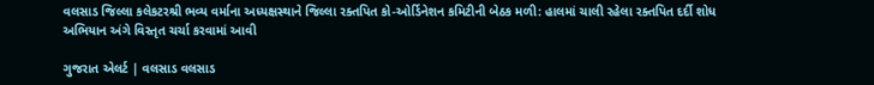વલસાડ જિલ્લા કલેકટરશ્રી ભવ્ય વર્માના અધ્યક્ષસ્થાને જિલ્લા રક્તપિત કો-ઓર્ડિનેશન કમિટીની બેઠક મળી: હાલમાં ચાલી રહેલા રક્તપિત દર્દી શોધ અભિયાન અંગે વિસ્તૃત ચર્ચા કરવામાં આવી

ગુજરાત એલર્ટ | વલસાડ વલસાડ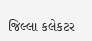જિલ્લા કલેકટર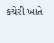કચેરી ખાતે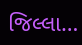જિલ્લા…